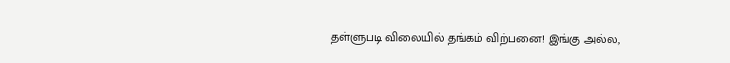தள்ளுபடி விலையில் தங்கம் விற்பனை! இங்கு அல்ல,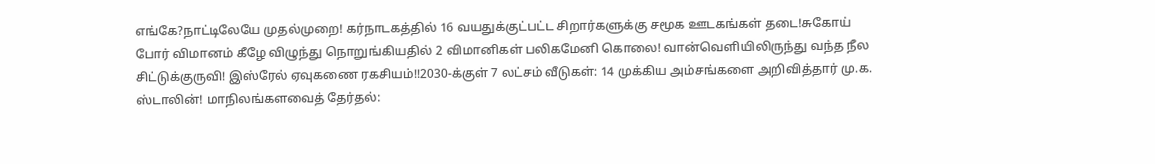எங்கே?நாட்டிலேயே முதல்முறை! கர்நாடகத்தில் 16 வயதுக்குட்பட்ட சிறார்களுக்கு சமூக ஊடகங்கள் தடை!சுகோய் போர் விமானம் கீழே விழுந்து நொறுங்கியதில் 2 விமானிகள் பலிகமேனி கொலை! வான்வெளியிலிருந்து வந்த நீல சிட்டுக்குருவி! இஸ்ரேல் ஏவுகணை ரகசியம்!!2030-க்குள் 7 லட்சம் வீடுகள்: 14 முக்கிய அம்சங்களை அறிவித்தார் மு.க. ஸ்டாலின்! மாநிலங்களவைத் தேர்தல்: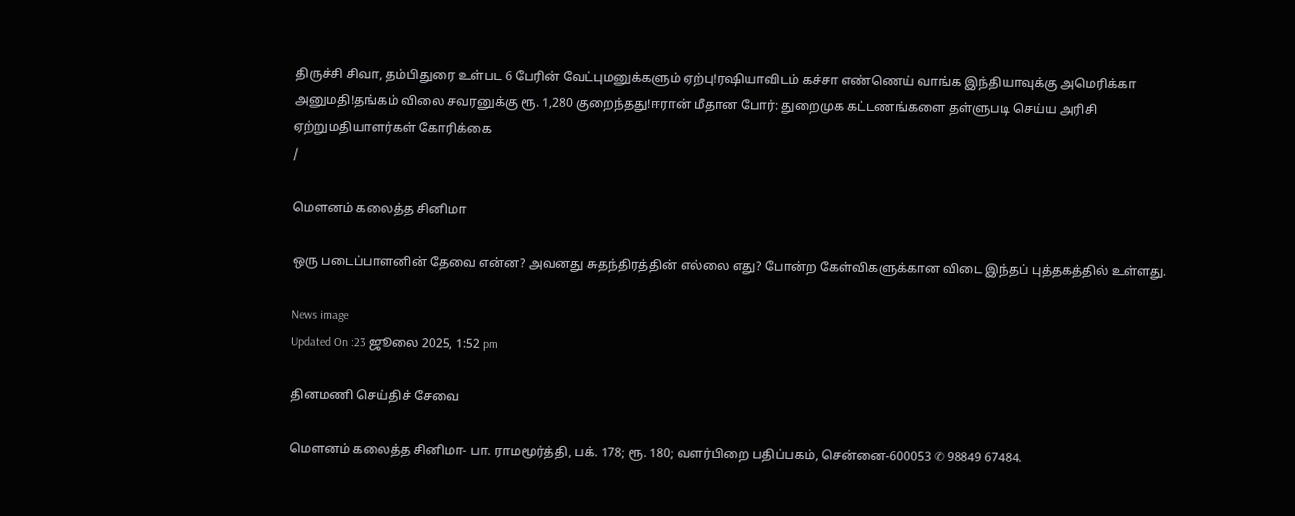திருச்சி சிவா, தம்பிதுரை உள்பட 6 பேரின் வேட்புமனுக்களும் ஏற்பு!ரஷியாவிடம் கச்சா எண்ணெய் வாங்க இந்தியாவுக்கு அமெரிக்கா அனுமதி!தங்கம் விலை சவரனுக்கு ரூ. 1,280 குறைந்தது!ஈரான் மீதான போர்: துறைமுக கட்டணங்களை தள்ளுபடி செய்ய அரிசி ஏற்றுமதியாளர்கள் கோரிக்கை
/

மெளனம் கலைத்த சினிமா

ஒரு படைப்பாளனின் தேவை என்ன? அவனது சுதந்திரத்தின் எல்லை எது? போன்ற கேள்விகளுக்கான விடை இந்தப் புத்தகத்தில் உள்ளது.

News image
Updated On :23 ஜூலை 2025, 1:52 pm

தினமணி செய்திச் சேவை

மெளனம் கலைத்த சினிமா- பா. ராமமூர்த்தி, பக். 178; ரூ. 180; வளர்பிறை பதிப்பகம், சென்னை-600053 ✆ 98849 67484.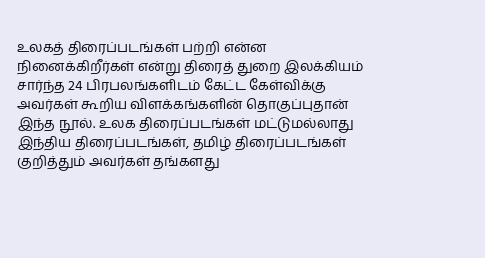உலகத் திரைப்படங்கள் பற்றி என்ன நினைக்கிறீர்கள் என்று திரைத் துறை இலக்கியம் சார்ந்த 24 பிரபலங்களிடம் கேட்ட கேள்விக்கு அவர்கள் கூறிய விளக்கங்களின் தொகுப்புதான் இந்த நூல். உலக திரைப்படங்கள் மட்டுமல்லாது இந்திய திரைப்படங்கள், தமிழ் திரைப்படங்கள் குறித்தும் அவர்கள் தங்களது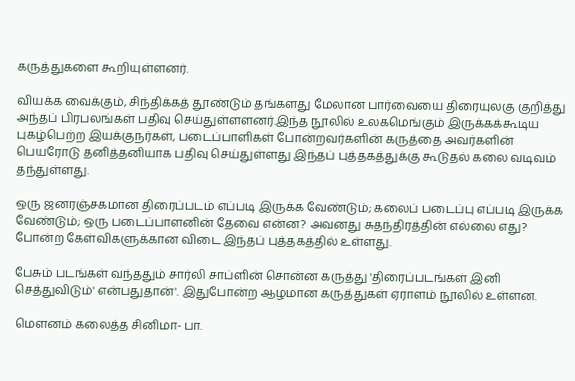கருத்துகளை கூறியுள்ளனர்.

வியக்க வைக்கும், சிந்திக்கத் தூண்டும் தங்களது மேலான பார்வையை திரையுலகு குறித்து அந்தப் பிரபலங்கள் பதிவு செய்துள்ளளனர்.இந்த நூலில் உலகமெங்கும் இருக்கக்கூடிய புகழ்பெற்ற இயக்குநர்கள், படைப்பாளிகள் போன்றவர்களின் கருத்தை அவர்களின் பெயரோடு தனித்தனியாக பதிவு செய்துள்ளது இந்தப் புத்தகத்துக்கு கூடுதல் கலை வடிவம் தந்துள்ளது.

ஒரு ஜனரஞ்சகமான திரைப்படம் எப்படி இருக்க வேண்டும்; கலைப் படைப்பு எப்படி இருக்க வேண்டும்; ஒரு படைப்பாளனின் தேவை என்ன? அவனது சுதந்திரத்தின் எல்லை எது? போன்ற கேள்விகளுக்கான விடை இந்தப் புத்தகத்தில் உள்ளது.

பேசும் படங்கள் வந்ததும் சார்லி சாப்ளின் சொன்ன கருத்து 'திரைப்படங்கள் இனி செத்துவிடும்' என்பதுதான்'. இதுபோன்ற ஆழமான கருத்துகள் ஏராளம் நூலில் உள்ளன.

மெளனம் கலைத்த சினிமா- பா.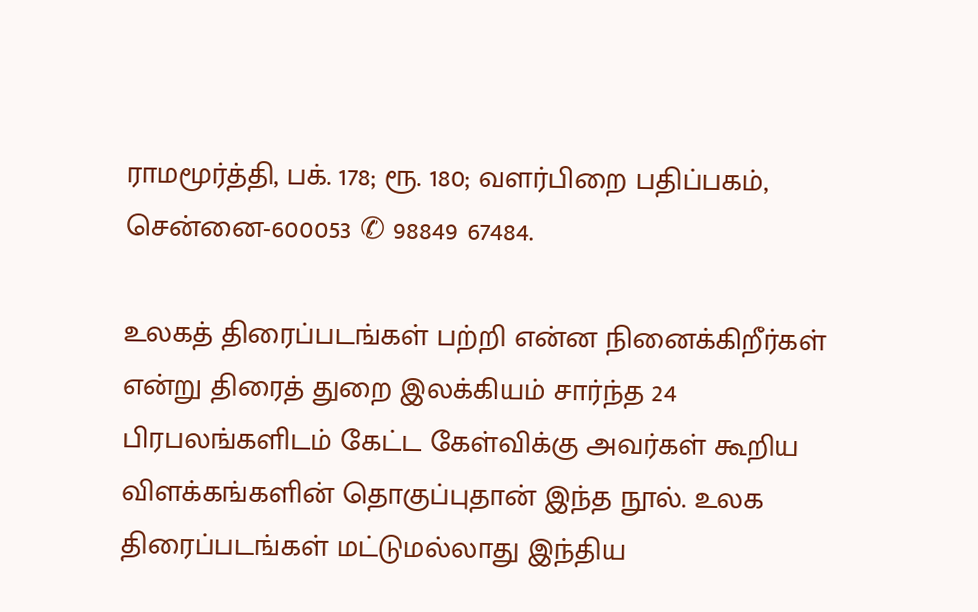ராமமூர்த்தி, பக். 178; ரூ. 180; வளர்பிறை பதிப்பகம், சென்னை-600053 ✆ 98849 67484.

உலகத் திரைப்படங்கள் பற்றி என்ன நினைக்கிறீர்கள் என்று திரைத் துறை இலக்கியம் சார்ந்த 24 பிரபலங்களிடம் கேட்ட கேள்விக்கு அவர்கள் கூறிய விளக்கங்களின் தொகுப்புதான் இந்த நூல். உலக திரைப்படங்கள் மட்டுமல்லாது இந்திய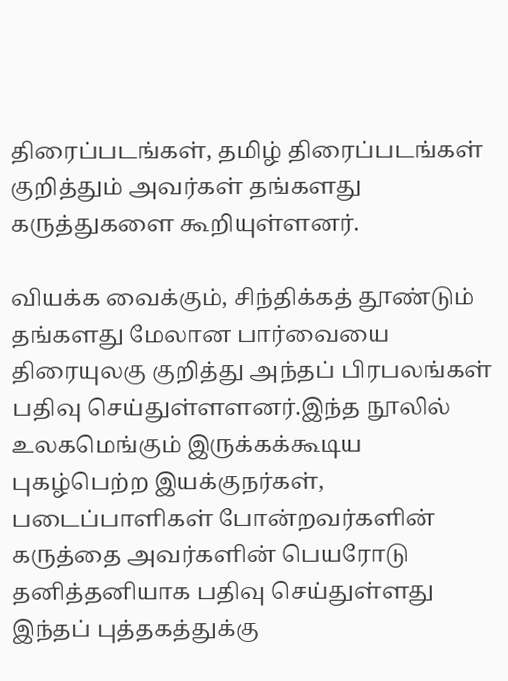திரைப்படங்கள், தமிழ் திரைப்படங்கள் குறித்தும் அவர்கள் தங்களது கருத்துகளை கூறியுள்ளனர்.

வியக்க வைக்கும், சிந்திக்கத் தூண்டும் தங்களது மேலான பார்வையை திரையுலகு குறித்து அந்தப் பிரபலங்கள் பதிவு செய்துள்ளளனர்.இந்த நூலில் உலகமெங்கும் இருக்கக்கூடிய புகழ்பெற்ற இயக்குநர்கள், படைப்பாளிகள் போன்றவர்களின் கருத்தை அவர்களின் பெயரோடு தனித்தனியாக பதிவு செய்துள்ளது இந்தப் புத்தகத்துக்கு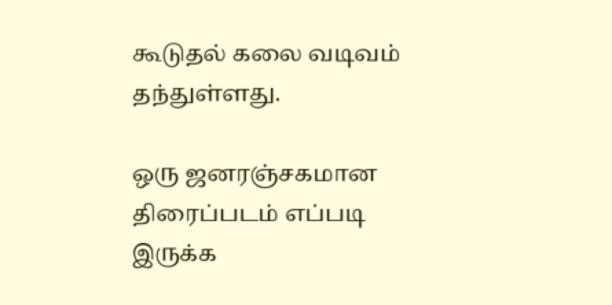கூடுதல் கலை வடிவம் தந்துள்ளது.

ஒரு ஜனரஞ்சகமான திரைப்படம் எப்படி இருக்க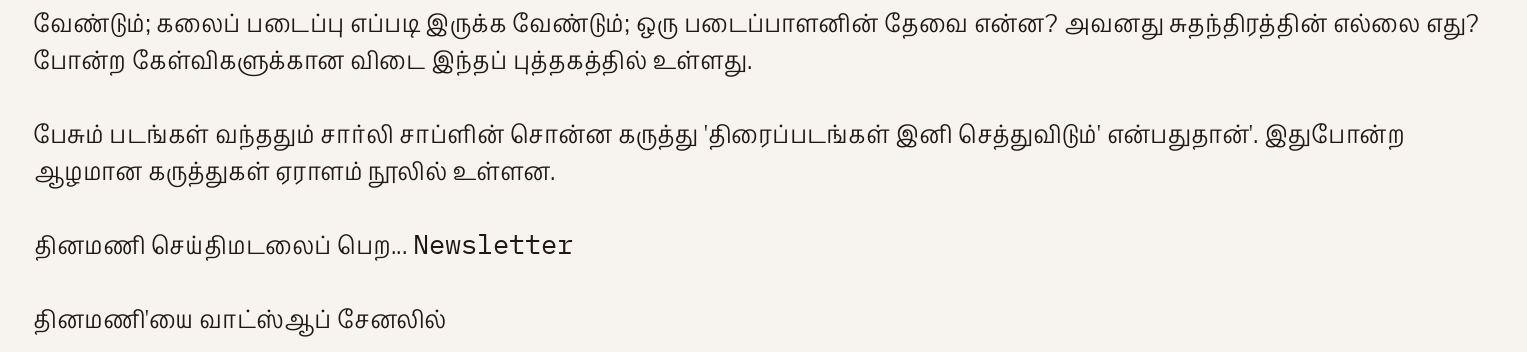வேண்டும்; கலைப் படைப்பு எப்படி இருக்க வேண்டும்; ஒரு படைப்பாளனின் தேவை என்ன? அவனது சுதந்திரத்தின் எல்லை எது? போன்ற கேள்விகளுக்கான விடை இந்தப் புத்தகத்தில் உள்ளது.

பேசும் படங்கள் வந்ததும் சார்லி சாப்ளின் சொன்ன கருத்து 'திரைப்படங்கள் இனி செத்துவிடும்' என்பதுதான்'. இதுபோன்ற ஆழமான கருத்துகள் ஏராளம் நூலில் உள்ளன.

தினமணி செய்திமடலைப் பெற... Newsletter

தினமணி'யை வாட்ஸ்ஆப் சேனலில்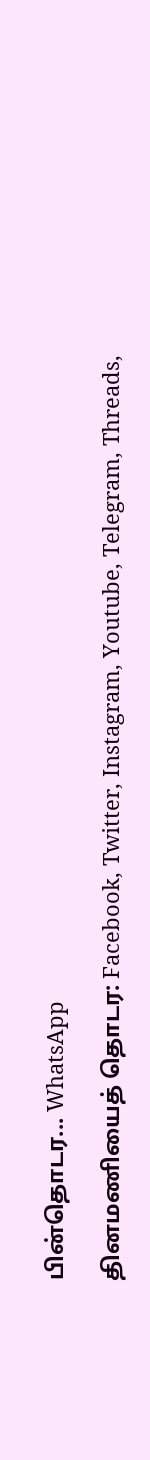பின்தொடர... WhatsApp

தினமணியைத் தொடர: Facebook, Twitter, Instagram, Youtube, Telegram, Threads,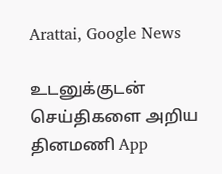Arattai, Google News

உடனுக்குடன் செய்திகளை அறிய தினமணி App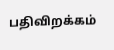பதிவிறக்கம்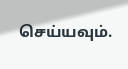செய்யவும்.